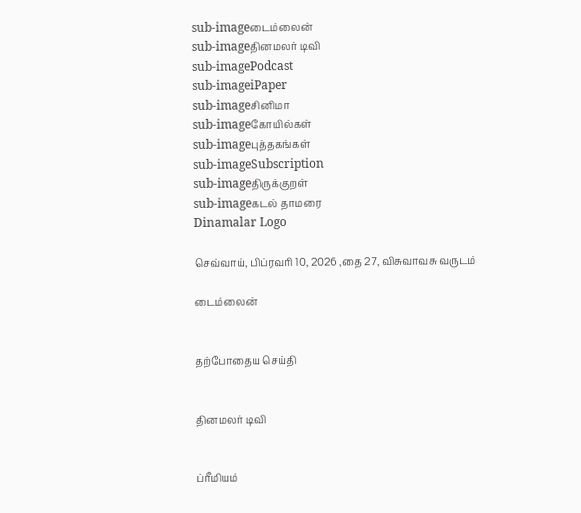sub-imageடைம்லைன்
sub-imageதினமலர் டிவி
sub-imagePodcast
sub-imageiPaper
sub-imageசினிமா
sub-imageகோயில்கள்
sub-imageபுத்தகங்கள்
sub-imageSubscription
sub-imageதிருக்குறள்
sub-imageகடல் தாமரை
Dinamalar Logo

செவ்வாய், பிப்ரவரி 10, 2026 ,தை 27, விசுவாவசு வருடம்

டைம்லைன்


தற்போதைய செய்தி


தினமலர் டிவி


ப்ரீமியம்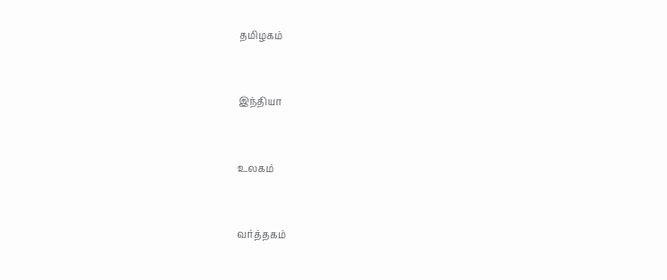தமிழகம்


இந்தியா


உலகம்


வர்த்தகம்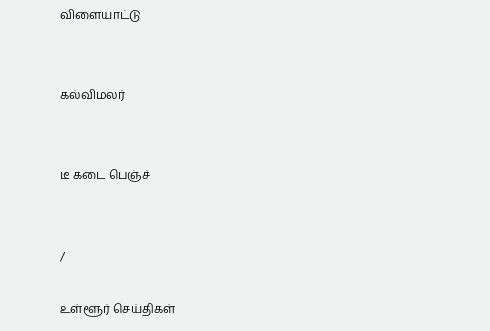விளையாட்டு


கல்விமலர்


டீ கடை பெஞ்ச்


/

உள்ளூர் செய்திகள்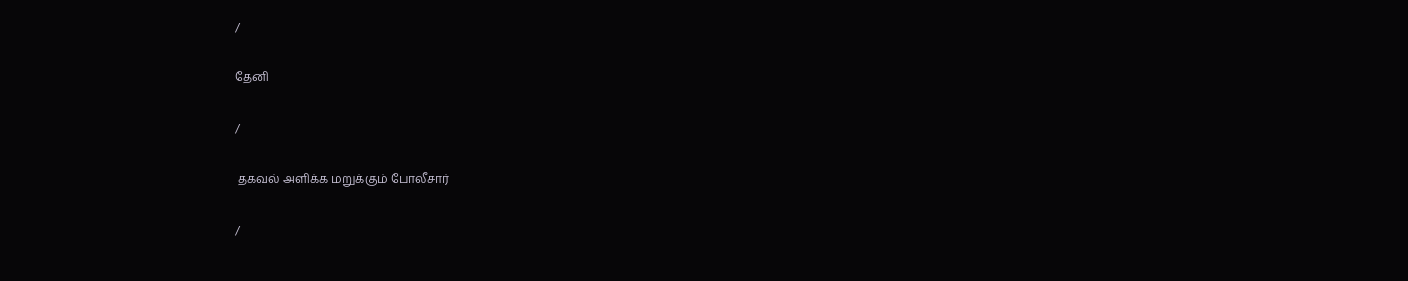/

தேனி

/

 தகவல் அளிக்க மறுக்கும் போலீசார்

/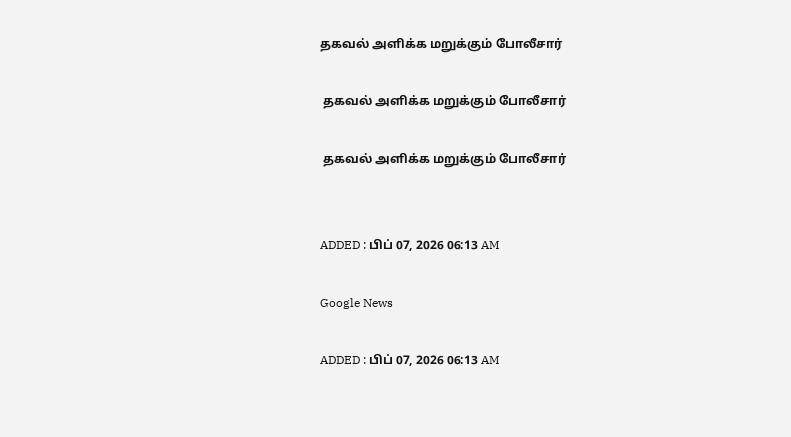தகவல் அளிக்க மறுக்கும் போலீசார்

 தகவல் அளிக்க மறுக்கும் போலீசார்

 தகவல் அளிக்க மறுக்கும் போலீசார்


ADDED : பிப் 07, 2026 06:13 AM

Google News

ADDED : பிப் 07, 2026 06:13 AM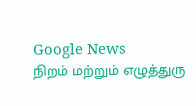Google News
நிறம் மற்றும் எழுத்துரு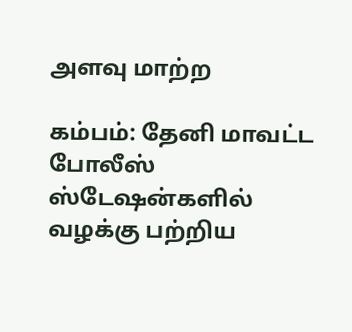அளவு மாற்ற

கம்பம்: தேனி மாவட்ட போலீஸ் ஸ்டேஷன்களில் வழக்கு பற்றிய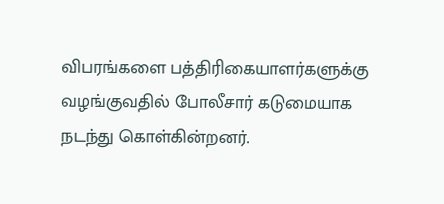விபரங்களை பத்திரிகையாளர்களுக்கு வழங்குவதில் போலீசார் கடுமையாக நடந்து கொள்கின்றனர்.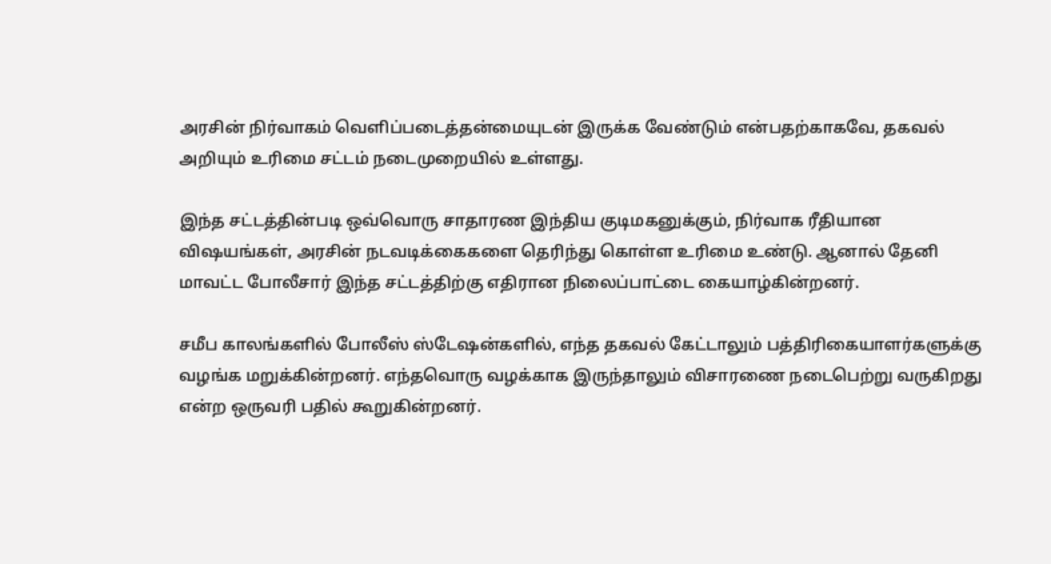அரசின் நிர்வாகம் வெளிப்படைத்தன்மையுடன் இருக்க வேண்டும் என்பதற்காகவே, தகவல் அறியும் உரிமை சட்டம் நடைமுறையில் உள்ளது.

இந்த சட்டத்தின்படி ஒவ்வொரு சாதாரண இந்திய குடிமகனுக்கும், நிர்வாக ரீதியான விஷயங்கள், அரசின் நடவடிக்கைகளை தெரிந்து கொள்ள உரிமை உண்டு. ஆனால் தேனி மாவட்ட போலீசார் இந்த சட்டத்திற்கு எதிரான நிலைப்பாட்டை கையாழ்கின்றனர்.

சமீப காலங்களில் போலீஸ் ஸ்டேஷன்களில், எந்த தகவல் கேட்டாலும் பத்திரிகையாளர்களுக்கு வழங்க மறுக்கின்றனர். எந்தவொரு வழக்காக இருந்தாலும் விசாரணை நடைபெற்று வருகிறது என்ற ஒருவரி பதில் கூறுகின்றனர்.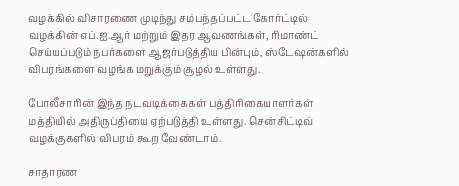வழக்கில் விசாரணை முடிந்து சம்பந்தப்பட்ட கோர்ட்டில் வழக்கின் எப்.ஐ.ஆர் மற்றும் இதர ஆவணங்கள், ரிமாண்ட் செய்யப்படும் நபர்களை ஆஜர்படுத்திய பின்பும், ஸ்டேஷன்களில் விபரங்களை வழங்க மறுக்கும் சூழல் உள்ளது.

போலீசாரின் இந்த நடவடிக்கைகள் பத்திரிகையாளர்கள் மத்தியில் அதிருப்தியை ஏற்படுத்தி உள்ளது. சென்சிட்டிவ் வழக்குகளில் விபரம் கூற வேண்டாம்.

சாதாரண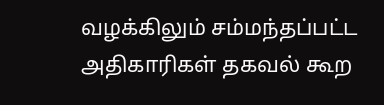வழக்கிலும் சம்மந்தப்பட்ட அதிகாரிகள் தகவல் கூற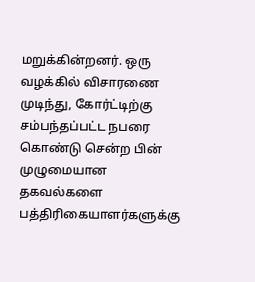மறுக்கின்றனர். ஒரு வழக்கில் விசாரணை முடிந்து, கோர்ட்டிற்கு சம்பந்தப்பட்ட நபரை கொண்டு சென்ற பின் முழுமையான தகவல்களை பத்திரிகையாளர்களுக்கு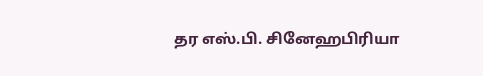தர எஸ்.பி. சினேஹபிரியா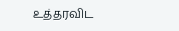உத்தரவிட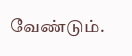வேண்டும்.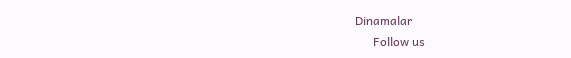Dinamalar
      Follow us